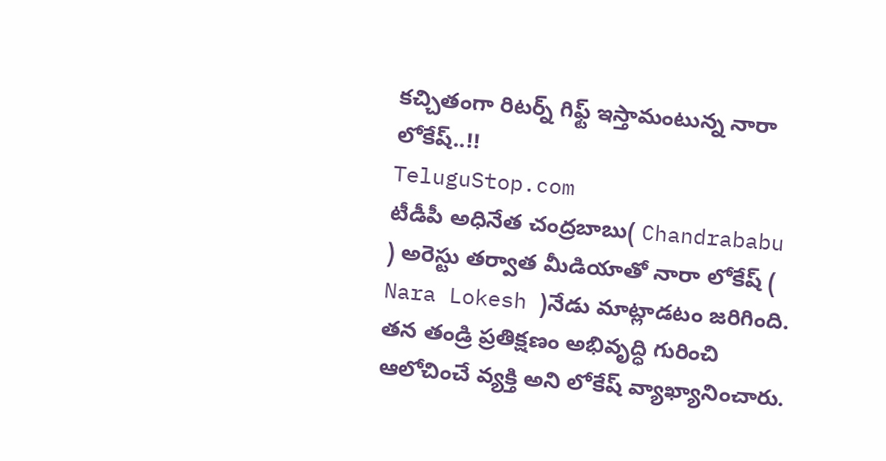కచ్చితంగా రిటర్న్ గిఫ్ట్ ఇస్తామంటున్న నారా లోకేష్..!!
TeluguStop.com
టీడీపీ అధినేత చంద్రబాబు( Chandrababu ) అరెస్టు తర్వాత మీడియాతో నారా లోకేష్ ( Nara Lokesh )నేడు మాట్లాడటం జరిగింది.
తన తండ్రి ప్రతిక్షణం అభివృద్ధి గురించి ఆలోచించే వ్యక్తి అని లోకేష్ వ్యాఖ్యానించారు.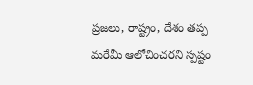ప్రజలు, రాష్ట్రం, దేశం తప్ప మరేమీ ఆలోచించరని స్పష్టం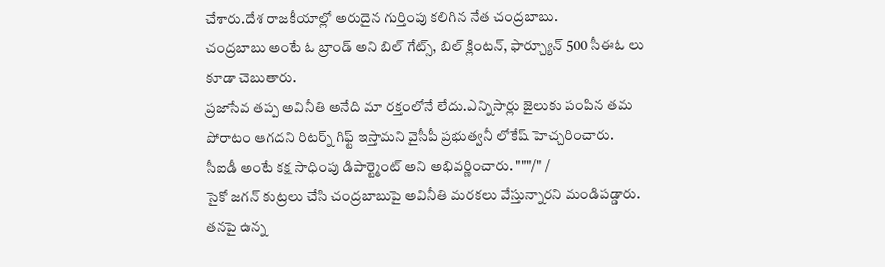చేశారు.దేశ రాజకీయాల్లో అరుదైన గుర్తింపు కలిగిన నేత చంద్రబాబు.
చంద్రబాబు అంటే ఓ బ్రాండ్ అని బిల్ గేట్స్, బిల్ క్లింటన్, ఫార్చ్యూన్ 500 సీఈఓ లు కూడా చెబుతారు.
ప్రజాసేవ తప్ప అవినీతి అనేది మా రక్తంలోనే లేదు.ఎన్నిసార్లు జైలుకు పంపిన తమ పోరాటం ఆగదని రిటర్న్ గిఫ్ట్ ఇస్తామని వైసీపీ ప్రభుత్వనీ లోకేష్ హెచ్చరించారు.
సీఐడీ అంటే కక్ష సాధింపు డిపార్ట్మెంట్ అని అభివర్ణించారు. """/" /
సైకో జగన్ కుట్రలు చేసి చంద్రబాబుపై అవినీతి మరకలు వేస్తున్నారని మండిపడ్డారు.
తనపై ఉన్న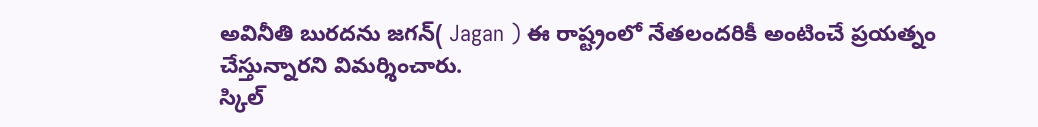అవినీతి బురదను జగన్( Jagan ) ఈ రాష్ట్రంలో నేతలందరికీ అంటించే ప్రయత్నం చేస్తున్నారని విమర్శించారు.
స్కిల్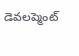డెవలప్మెంట్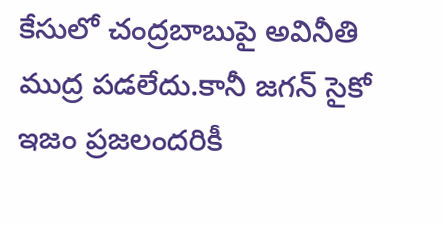కేసులో చంద్రబాబుపై అవినీతి ముద్ర పడలేదు.కానీ జగన్ సైకో ఇజం ప్రజలందరికీ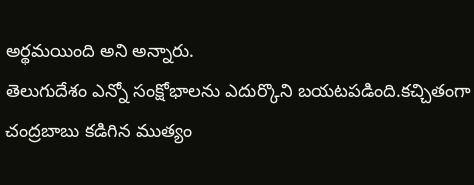అర్థమయింది అని అన్నారు.
తెలుగుదేశం ఎన్నో సంక్షోభాలను ఎదుర్కొని బయటపడింది.కచ్చితంగా చంద్రబాబు కడిగిన ముత్యం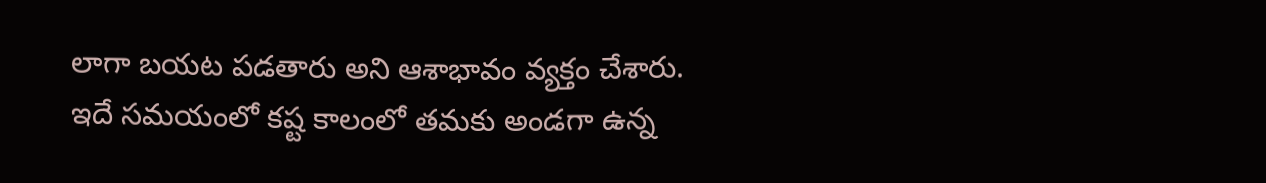లాగా బయట పడతారు అని ఆశాభావం వ్యక్తం చేశారు.
ఇదే సమయంలో కష్ట కాలంలో తమకు అండగా ఉన్న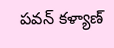పవన్ కళ్యాణ్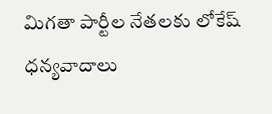మిగతా పార్టీల నేతలకు లోకేష్ ధన్యవాదాలు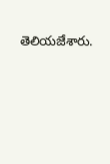తెలియజేశారు.